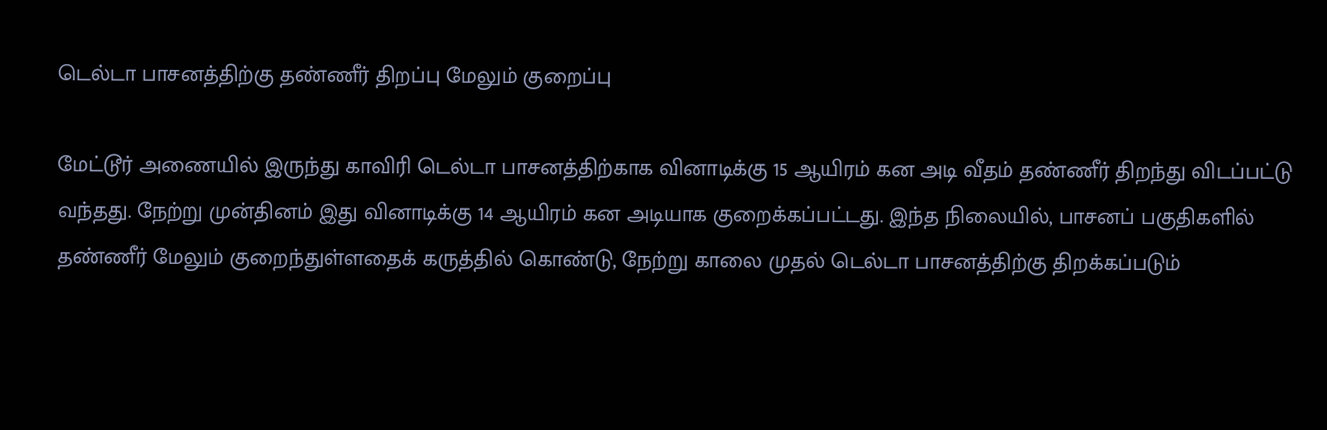டெல்டா பாசனத்திற்கு தண்ணீர் திறப்பு மேலும் குறைப்பு

மேட்டூர் அணையில் இருந்து காவிரி டெல்டா பாசனத்திற்காக வினாடிக்கு 15 ஆயிரம் கன அடி வீதம் தண்ணீர் திறந்து விடப்பட்டு வந்தது. நேற்று முன்தினம் இது வினாடிக்கு 14 ஆயிரம் கன அடியாக குறைக்கப்பட்டது. இந்த நிலையில், பாசனப் பகுதிகளில் தண்ணீர் மேலும் குறைந்துள்ளதைக் கருத்தில் கொண்டு, நேற்று காலை முதல் டெல்டா பாசனத்திற்கு திறக்கப்படும்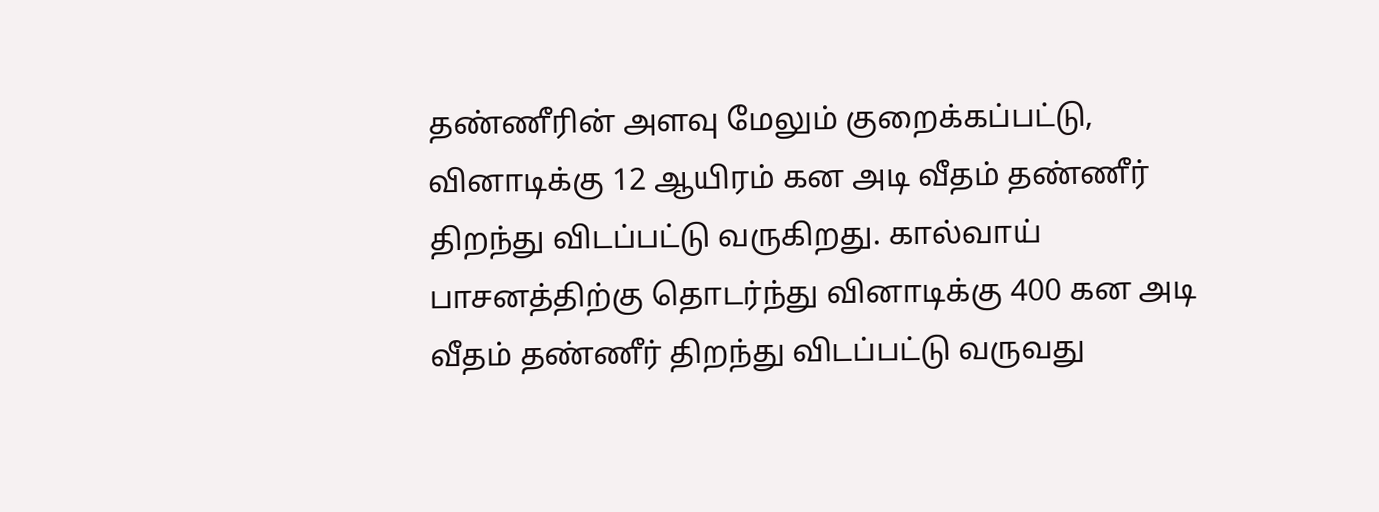தண்ணீரின் அளவு மேலும் குறைக்கப்பட்டு, வினாடிக்கு 12 ஆயிரம் கன அடி வீதம் தண்ணீர் திறந்து விடப்பட்டு வருகிறது. கால்வாய் பாசனத்திற்கு தொடர்ந்து வினாடிக்கு 400 கன அடி வீதம் தண்ணீர் திறந்து விடப்பட்டு வருவது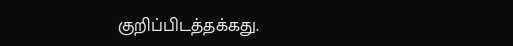குறிப்பிடத்தக்கது.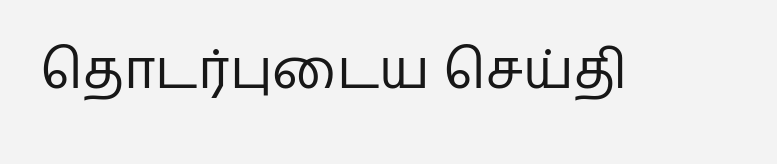தொடர்புடைய செய்தி